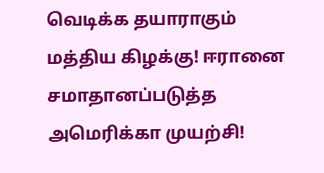வெடிக்க தயாராகும் மத்திய கிழக்கு! ஈரானை சமாதானப்படுத்த அமெரிக்கா முயற்சி!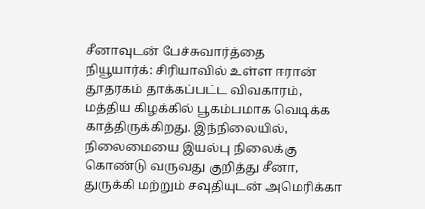சீனாவுடன் பேச்சுவார்த்தை
நியூயார்க்: சிரியாவில் உள்ள ஈரான் தூதரகம் தாக்கப்பட்ட விவகாரம், மத்திய கிழக்கில் பூகம்பமாக வெடிக்க காத்திருக்கிறது. இந்நிலையில், நிலைமையை இயல்பு நிலைக்கு கொண்டு வருவது குறித்து சீனா, துருக்கி மற்றும் சவுதியுடன் அமெரிக்கா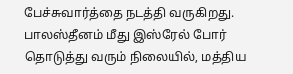பேச்சுவார்த்தை நடத்தி வருகிறது.
பாலஸ்தீனம் மீது இஸ்ரேல் போர் தொடுத்து வரும் நிலையில், மத்திய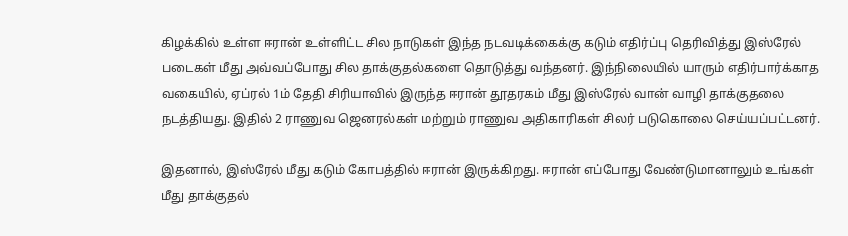கிழக்கில் உள்ள ஈரான் உள்ளிட்ட சில நாடுகள் இந்த நடவடிக்கைக்கு கடும் எதிர்ப்பு தெரிவித்து இஸ்ரேல் படைகள் மீது அவ்வப்போது சில தாக்குதல்களை தொடுத்து வந்தனர். இந்நிலையில் யாரும் எதிர்பார்க்காத வகையில், ஏப்ரல் 1ம் தேதி சிரியாவில் இருந்த ஈரான் தூதரகம் மீது இஸ்ரேல் வான் வாழி தாக்குதலை நடத்தியது. இதில் 2 ராணுவ ஜெனரல்கள் மற்றும் ராணுவ அதிகாரிகள் சிலர் படுகொலை செய்யப்பட்டனர்.

இதனால், இஸ்ரேல் மீது கடும் கோபத்தில் ஈரான் இருக்கிறது. ஈரான் எப்போது வேண்டுமானாலும் உங்கள் மீது தாக்குதல்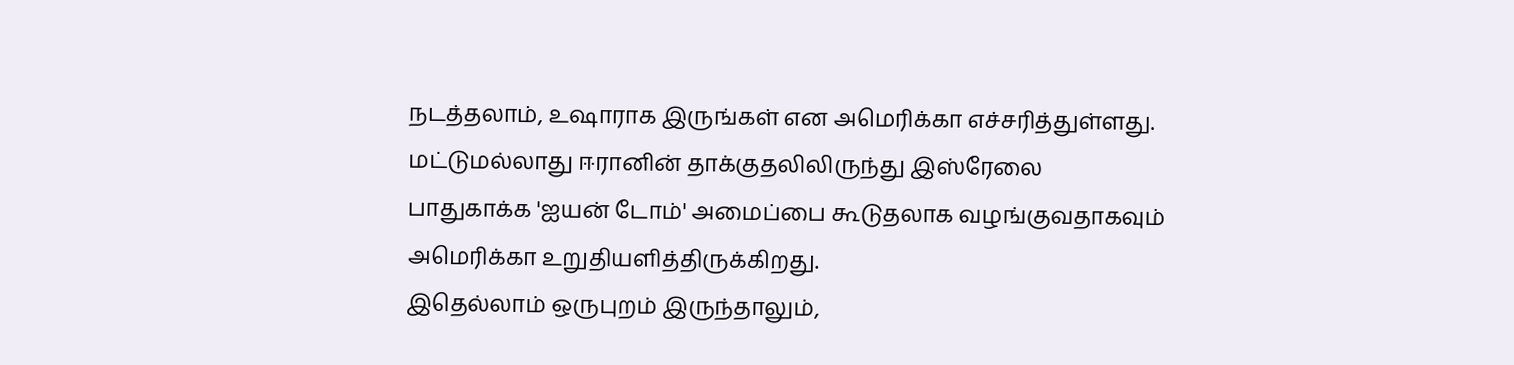நடத்தலாம், உஷாராக இருங்கள் என அமெரிக்கா எச்சரித்துள்ளது. மட்டுமல்லாது ஈரானின் தாக்குதலிலிருந்து இஸ்ரேலை பாதுகாக்க 'ஐயன் டோம்' அமைப்பை கூடுதலாக வழங்குவதாகவும் அமெரிக்கா உறுதியளித்திருக்கிறது.
இதெல்லாம் ஒருபுறம் இருந்தாலும்,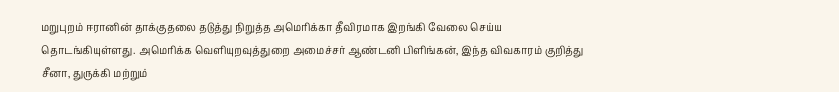மறுபுறம் ஈரானின் தாக்குதலை தடுத்து நிறுத்த அமெரிக்கா தீவிரமாக இறங்கி வேலை செய்ய தொடங்கியுள்ளது. அமெரிக்க வெளியுறவுத்துறை அமைச்சர் ஆண்டனி பிளிங்கன், இந்த விவகாரம் குறித்து சீனா, துருக்கி மற்றும்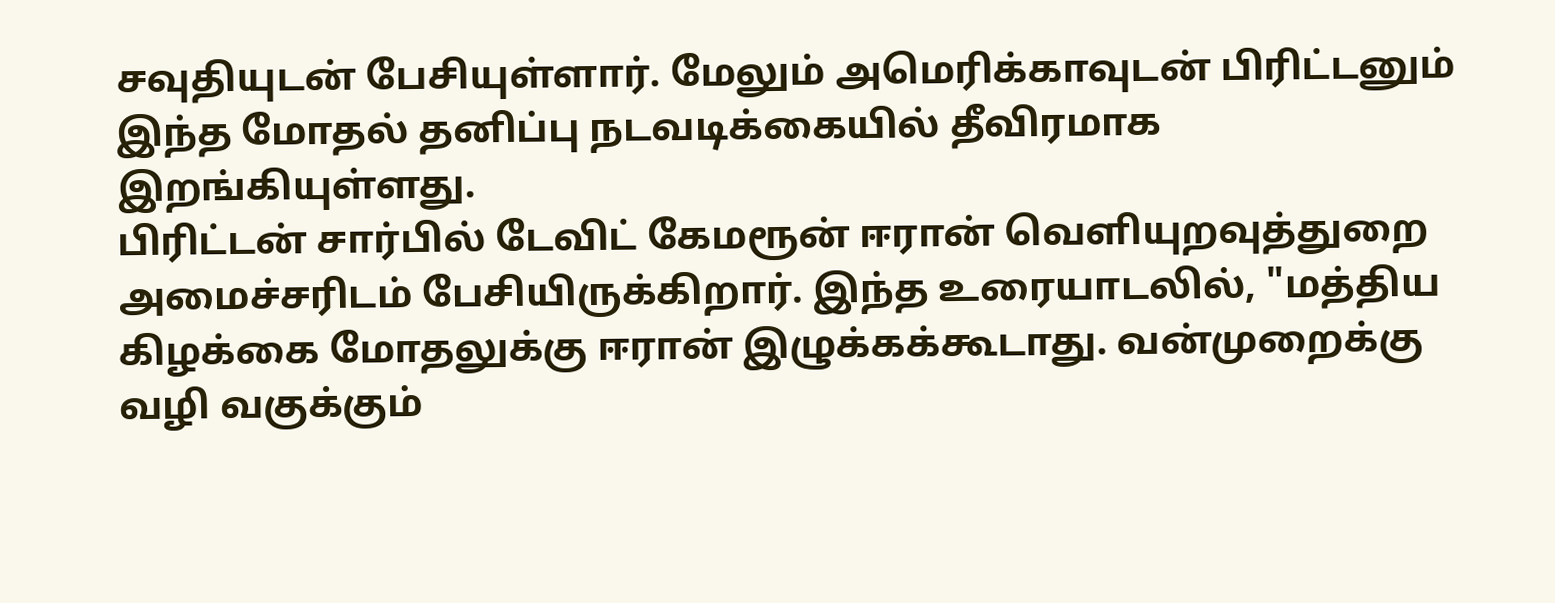சவுதியுடன் பேசியுள்ளார். மேலும் அமெரிக்காவுடன் பிரிட்டனும் இந்த மோதல் தனிப்பு நடவடிக்கையில் தீவிரமாக இறங்கியுள்ளது.
பிரிட்டன் சார்பில் டேவிட் கேமரூன் ஈரான் வெளியுறவுத்துறை அமைச்சரிடம் பேசியிருக்கிறார். இந்த உரையாடலில், "மத்திய கிழக்கை மோதலுக்கு ஈரான் இழுக்கக்கூடாது. வன்முறைக்கு வழி வகுக்கும்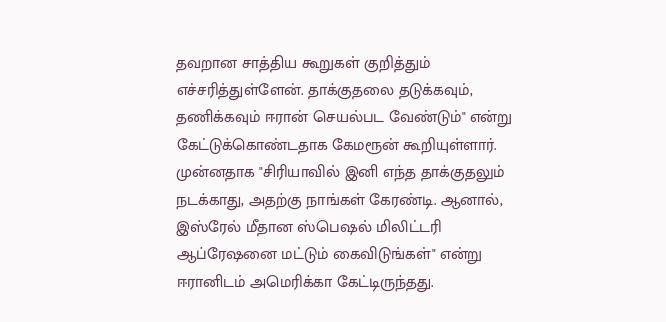தவறான சாத்திய கூறுகள் குறித்தும் எச்சரித்துள்ளேன். தாக்குதலை தடுக்கவும், தணிக்கவும் ஈரான் செயல்பட வேண்டும்" என்று கேட்டுக்கொண்டதாக கேமரூன் கூறியுள்ளார்.
முன்னதாக "சிரியாவில் இனி எந்த தாக்குதலும் நடக்காது, அதற்கு நாங்கள் கேரண்டி. ஆனால், இஸ்ரேல் மீதான ஸ்பெஷல் மிலிட்டரி ஆப்ரேஷனை மட்டும் கைவிடுங்கள்" என்று ஈரானிடம் அமெரிக்கா கேட்டிருந்தது.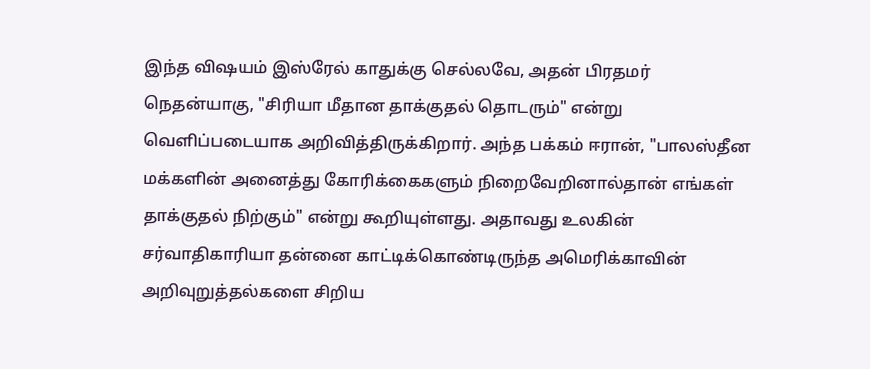இந்த விஷயம் இஸ்ரேல் காதுக்கு செல்லவே, அதன் பிரதமர் நெதன்யாகு, "சிரியா மீதான தாக்குதல் தொடரும்" என்று வெளிப்படையாக அறிவித்திருக்கிறார். அந்த பக்கம் ஈரான், "பாலஸ்தீன மக்களின் அனைத்து கோரிக்கைகளும் நிறைவேறினால்தான் எங்கள் தாக்குதல் நிற்கும்" என்று கூறியுள்ளது. அதாவது உலகின் சர்வாதிகாரியா தன்னை காட்டிக்கொண்டிருந்த அமெரிக்காவின் அறிவுறுத்தல்களை சிறிய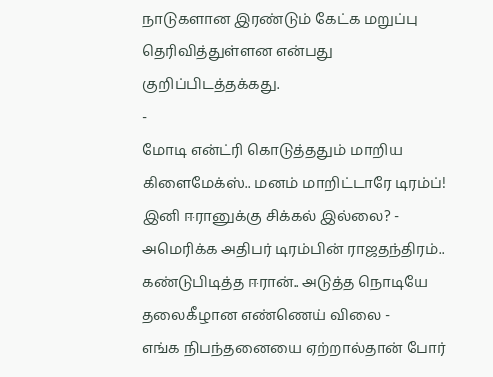நாடுகளான இரண்டும் கேட்க மறுப்பு தெரிவித்துள்ளன என்பது குறிப்பிடத்தக்கது.
-
மோடி என்ட்ரி கொடுத்ததும் மாறிய கிளைமேக்ஸ்.. மனம் மாறிட்டாரே டிரம்ப்! இனி ஈரானுக்கு சிக்கல் இல்லை? -
அமெரிக்க அதிபர் டிரம்பின் ராஜதந்திரம்.. கண்டுபிடித்த ஈரான்.. அடுத்த நொடியே தலைகீழான எண்ணெய் விலை -
எங்க நிபந்தனையை ஏற்றால்தான் போர்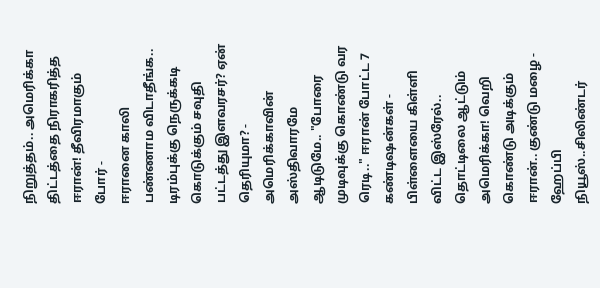நிறுத்தம்.. அமெரிக்கா திட்டத்தை நிராகரித்த ஈரான்! தீவிரமாகும் போர் -
ஈரானை காலி பண்ணாம விடாதீங்க.. டிரம்புக்கு நெருக்கடி கொடுக்கும் சவுதி பட்டத்து இளவரசர்? ஏன் தெரியுமா? -
அமெரிக்காவின் அஸ்திவாரமே ஆடிடுமே.. "போரை முடிவுக்கு கொண்டு வர ரெடி.." ஈரான் போட்ட 7 கண்டிஷன்கள் -
பிள்ளையை கிள்ளி விட்ட இஸ்ரேல்.. தொட்டிலை ஆட்டும் அமெரிக்கா! வெறி கொண்டு அடிக்கும் ஈரான்.. குண்டு மழை -
ஹேப்பி நியூஸ்..சிலிண்டர்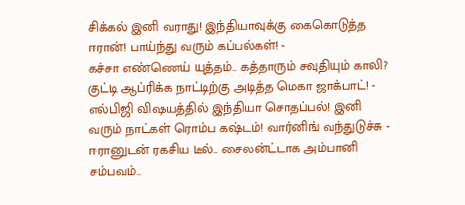சிக்கல் இனி வராது! இந்தியாவுக்கு கைகொடுத்த ஈரான்! பாய்ந்து வரும் கப்பல்கள்! -
கச்சா எண்ணெய் யுத்தம்.. கத்தாரும் சவுதியும் காலி? குட்டி ஆப்ரிக்க நாட்டிற்கு அடித்த மெகா ஜாக்பாட்! -
எல்பிஜி விஷயத்தில் இந்தியா சொதப்பல்! இனி வரும் நாட்கள் ரொம்ப கஷ்டம்! வார்னிங் வந்துடுச்சு -
ஈரானுடன் ரகசிய டீல்.. சைலன்ட்டாக அம்பானி சம்பவம்..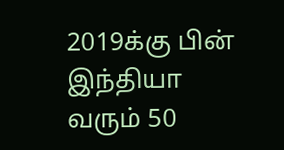2019க்கு பின் இந்தியா வரும் 50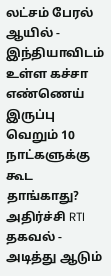லட்சம் பேரல் ஆயில் -
இந்தியாவிடம் உள்ள கச்சா எண்ணெய் இருப்பு வெறும் 10 நாட்களுக்கு கூட தாங்காது? அதிர்ச்சி RTI தகவல் -
அடித்து ஆடும்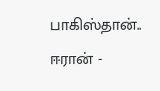பாகிஸ்தான்.. ஈரான் -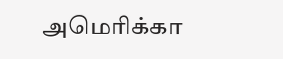அமெரிக்கா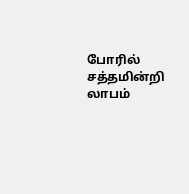போரில் சத்தமின்றி லாபம்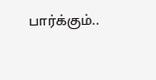பார்க்கும்..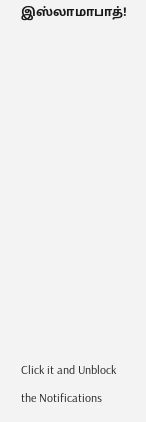இஸ்லாமாபாத்!












Click it and Unblock the Notifications